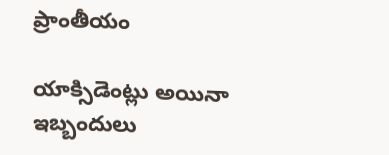ప్రాంతీయం

యాక్సిడెంట్లు అయినా ఇబ్బందులు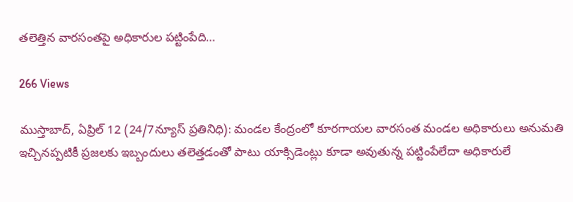తలెత్తిన వారసంతపై అధికారుల పట్టింపేది…

266 Views

ముస్తాబాద్, ఏప్రిల్ 12 (24/7న్యూస్ ప్రతినిధి): మండల కేంద్రంలో కూరగాయల వారసంత మండల అధికారులు అనుమతి ఇచ్చినప్పటికీ ప్రజలకు ఇబ్బందులు తలెత్తడంతో పాటు యాక్సిడెంట్లు కూడా అవుతున్న పట్టింపేలేదా అధికారులే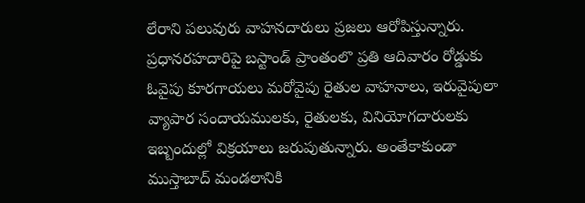లేరాని పలువురు వాహనదారులు ప్రజలు ఆరోపిస్తున్నారు. ప్రధానరహదారిపై బస్టాండ్ ప్రాంతంలొ ప్రతి ఆదివారం రోడ్డుకు ఓవైపు కూరగాయలు మరోవైపు రైతుల వాహనాలు, ఇరువైపులా వ్యాపార సందాయములకు, రైతులకు, వినియోగదారులకు ఇబ్బందుల్లో విక్రయాలు జరుపుతున్నారు. అంతేకాకుండా ముస్తాబాద్ మండలానికి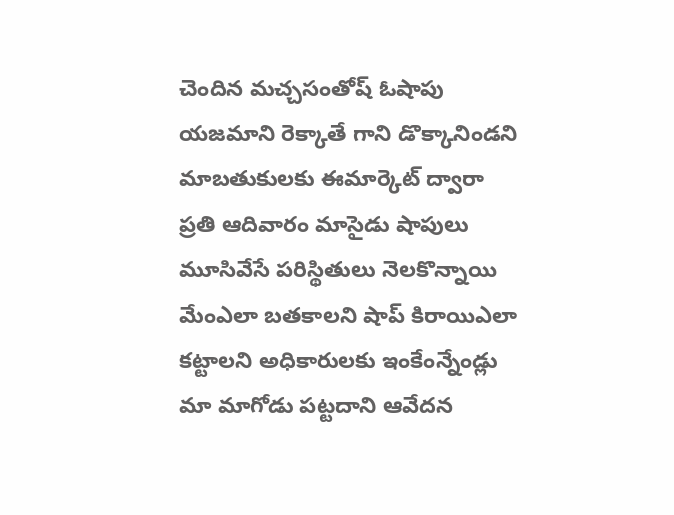చెందిన మచ్చసంతోష్ ఓషాపు యజమాని రెక్కాతే గాని డొక్కానిండని మాబతుకులకు ఈమార్కెట్ ద్వారా ప్రతి ఆదివారం మాసైడు షాపులు మూసివేసే పరిస్థితులు నెలకొన్నాయి మేంఎలా బతకాలని షాప్ కిరాయిఎలా కట్టాలని అధికారులకు ఇంకేంన్నేండ్లు మా మాగోడు పట్టదాని ఆవేదన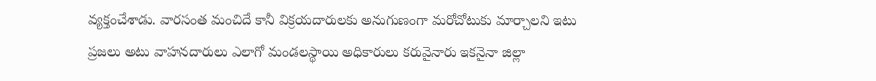వ్యక్తంచేశాడు. వారసంత మంచిదే కానీ విక్రయదారులకు అనుగుణంగా మరోచోటుకు మార్చాలని ఇటు ప్రజలు అటు వాహనదారులు ఎలాగో మండలస్థాయి అధికారులు కరువైనారు ఇకనైనా జిల్లా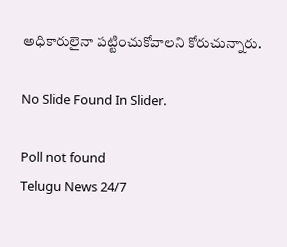అధికారులైనా పట్టించుకోవాలని కోరుచున్నారు.

No Slide Found In Slider.

Poll not found
Telugu News 24/7